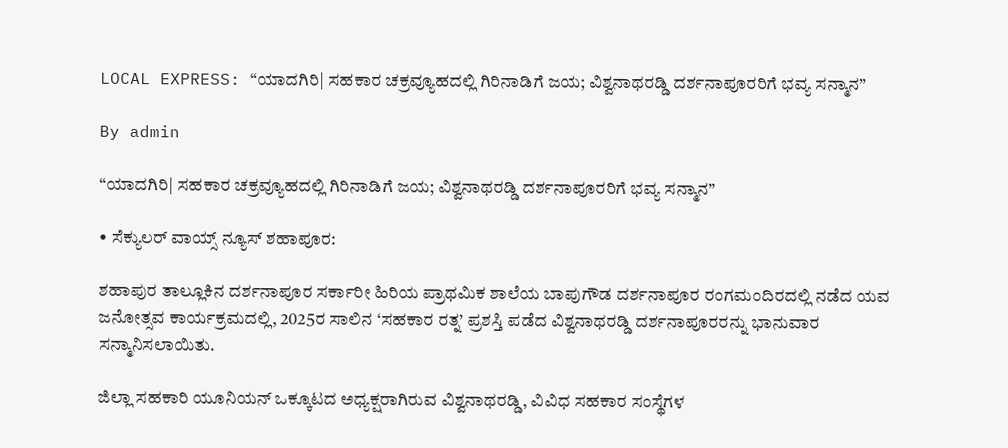LOCAL EXPRESS: “ಯಾದಗಿರಿ| ಸಹಕಾರ ಚಕ್ರವ್ಯೂಹದಲ್ಲಿ ಗಿರಿನಾಡಿಗೆ ಜಯ; ವಿಶ್ವನಾಥರಡ್ಡಿ ದರ್ಶನಾಪೂರರಿಗೆ ಭವ್ಯ ಸನ್ಮಾನ”

By admin

“ಯಾದಗಿರಿ| ಸಹಕಾರ ಚಕ್ರವ್ಯೂಹದಲ್ಲಿ ಗಿರಿನಾಡಿಗೆ ಜಯ; ವಿಶ್ವನಾಥರಡ್ಡಿ ದರ್ಶನಾಪೂರರಿಗೆ ಭವ್ಯ ಸನ್ಮಾನ”

• ಸೆಕ್ಯುಲರ್‌ ವಾಯ್ಸ್‌ ನ್ಯೂಸ್‌ ಶಹಾಪೂರ:

ಶಹಾಪುರ ತಾಲ್ಲೂಕಿನ ದರ್ಶನಾಪೂರ ಸರ್ಕಾರೀ ಹಿರಿಯ ಪ್ರಾಥಮಿಕ ಶಾಲೆಯ ಬಾಪುಗೌಡ ದರ್ಶನಾಪೂರ ರಂಗಮಂದಿರದಲ್ಲಿ ನಡೆದ ಯವ ಜನೋತ್ಸವ ಕಾರ್ಯಕ್ರಮದಲ್ಲಿ, 2025ರ ಸಾಲಿನ ‘ಸಹಕಾರ ರತ್ನ’ ಪ್ರಶಸ್ತಿ ಪಡೆದ ವಿಶ್ವನಾಥರಡ್ಡಿ ದರ್ಶನಾಪೂರರನ್ನು ಭಾನುವಾರ ಸನ್ಮಾನಿಸಲಾಯಿತು.

ಜಿಲ್ಲಾ ಸಹಕಾರಿ ಯೂನಿಯನ್ ಒಕ್ಕೂಟದ ಅಧ್ಯಕ್ಷರಾಗಿರುವ ವಿಶ್ವನಾಥರಡ್ಡಿ, ವಿವಿಧ ಸಹಕಾರ ಸಂಸ್ಥೆಗಳ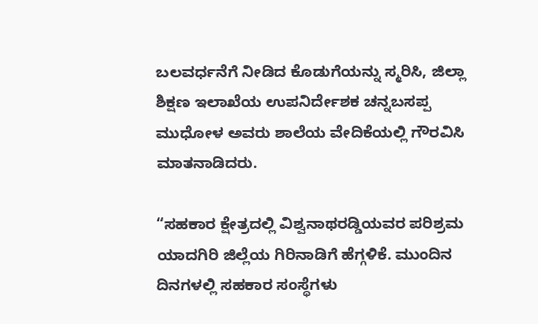ಬಲವರ್ಧನೆಗೆ ನೀಡಿದ ಕೊಡುಗೆಯನ್ನು ಸ್ಮರಿಸಿ, ಜಿಲ್ಲಾ ಶಿಕ್ಷಣ ಇಲಾಖೆಯ ಉಪನಿರ್ದೇಶಕ ಚನ್ನಬಸಪ್ಪ ಮುಧೋಳ ಅವರು ಶಾಲೆಯ ವೇದಿಕೆಯಲ್ಲಿ ಗೌರವಿಸಿ ಮಾತನಾಡಿದರು.

“ಸಹಕಾರ ಕ್ಷೇತ್ರದಲ್ಲಿ ವಿಶ್ವನಾಥರಡ್ಡಿಯವರ ಪರಿಶ್ರಮ ಯಾದಗಿರಿ ಜಿಲ್ಲೆಯ ಗಿರಿನಾಡಿಗೆ ಹೆಗ್ಗಳಿಕೆ. ಮುಂದಿನ ದಿನಗಳಲ್ಲಿ ಸಹಕಾರ ಸಂಸ್ಥೆಗಳು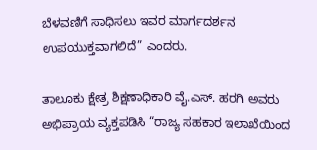ಬೆಳವಣಿಗೆ ಸಾಧಿಸಲು ಇವರ ಮಾರ್ಗದರ್ಶನ ಉಪಯುಕ್ತವಾಗಲಿದೆ” ಎಂದರು.

ತಾಲೂಕು ಕ್ಷೇತ್ರ ಶಿಕ್ಷಣಾಧಿಕಾರಿ ವೈ.ಎಸ್. ಹರಗಿ ಅವರು ಅಭಿಪ್ರಾಯ ವ್ಯಕ್ತಪಡಿಸಿ “ರಾಜ್ಯ ಸಹಕಾರ ಇಲಾಖೆಯಿಂದ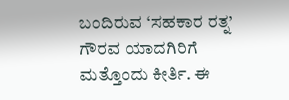ಬಂದಿರುವ ‘ಸಹಕಾರ ರತ್ನ’ ಗೌರವ ಯಾದಗಿರಿಗೆ ಮತ್ತೊಂದು ಕೀರ್ತಿ. ಈ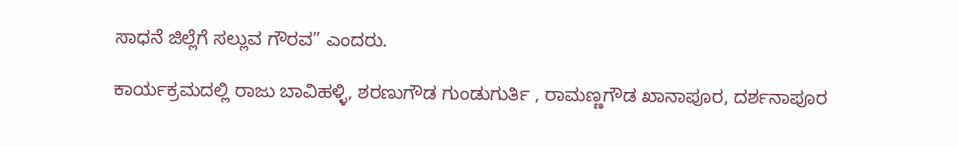ಸಾಧನೆ ಜಿಲ್ಲೆಗೆ ಸಲ್ಲುವ ಗೌರವ” ಎಂದರು.

ಕಾರ್ಯಕ್ರಮದಲ್ಲಿ ರಾಜು ಬಾವಿಹಳ್ಳಿ, ಶರಣುಗೌಡ ಗುಂಡುಗುರ್ತಿ , ರಾಮಣ್ಣಗೌಡ ಖಾನಾಪೂರ, ದರ್ಶನಾಪೂರ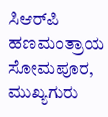ಸಿಆರ್‌ಪಿ ಹಣಮಂತ್ರಾಯ ಸೋಮಪೂರ, ಮುಖ್ಯಗುರು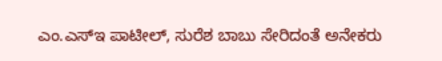ಎಂ.ಎಸ್ಇ ಪಾಟೀಲ್, ಸುರೆಶ ಬಾಬು ಸೇರಿದಂತೆ ಅನೇಕರು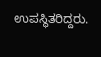ಉಪಸ್ಥಿತರಿದ್ದರು.